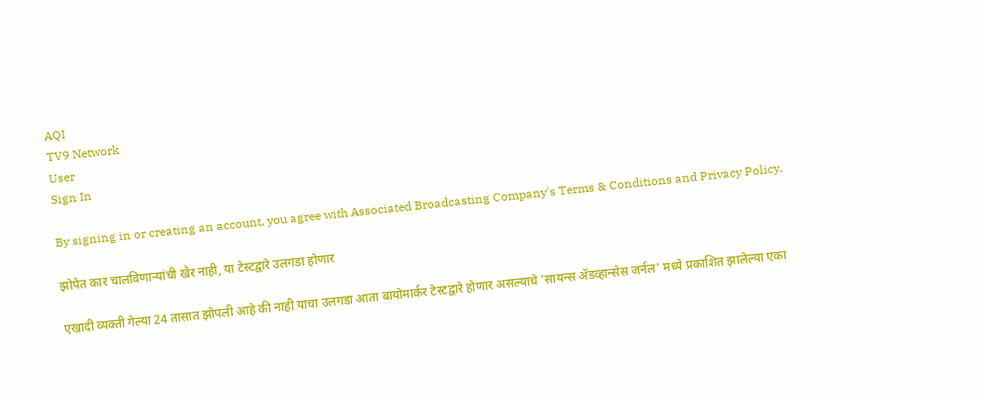AQI
TV9 Network
User
Sign In

By signing in or creating an account, you agree with Associated Broadcasting Company's Terms & Conditions and Privacy Policy.

झोपेत कार चालविणाऱ्यांची खैर नाही, या टेस्टद्वारे उलगडा होणार

एखादी व्यक्ती गेल्या 24 तासात झोपली आहे की नाही याचा उलगडा आता बायोमार्कर टेस्टद्वारे होणार असल्याचे 'सायन्स ॲडव्हान्सेस जर्नल' मध्ये प्रकाशित झालेल्या एका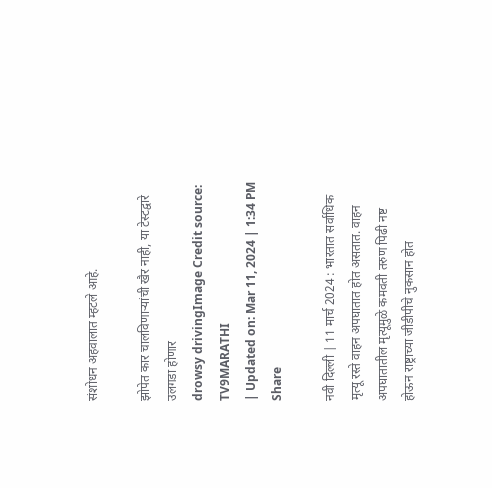संशोधन अहवालात म्हटले आहे.

झोपेत कार चालविणाऱ्यांची खैर नाही, या टेस्टद्वारे उलगडा होणार
drowsy drivingImage Credit source: TV9MARATHI
| Updated on: Mar 11, 2024 | 1:34 PM
Share

नवी दिल्ली | 11 मार्च 2024 : भारतात सर्वाधिक मृत्यू रस्ते वाहन अपघातात होत असतात. वाहन अपघातातील मृत्यूमुळे कमवती तरुण पिढी नष्ट होऊन राष्ट्राच्या जीडीपीचे नुकसान होत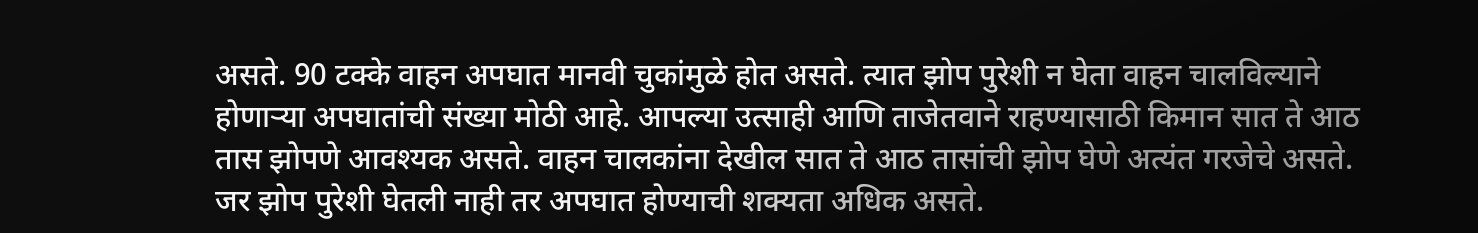असते. 90 टक्के वाहन अपघात मानवी चुकांमुळे होत असते. त्यात झोप पुरेशी न घेता वाहन चालविल्याने होणाऱ्या अपघातांची संख्या मोठी आहे. आपल्या उत्साही आणि ताजेतवाने राहण्यासाठी किमान सात ते आठ तास झोपणे आवश्यक असते. वाहन चालकांना देखील सात ते आठ तासांची झोप घेणे अत्यंत गरजेचे असते. जर झोप पुरेशी घेतली नाही तर अपघात होण्याची शक्यता अधिक असते.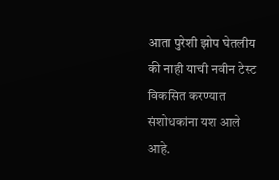आता पुरेशी झोप घेतलीय की नाही याची नवीन टेस्ट विकसित करण्यात संशोधकांना यश आले आहे.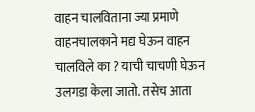वाहन चालविताना ज्या प्रमाणे वाहनचालकाने मद्य घेऊन वाहन चालविले का ? याची चाचणी घेऊन उलगडा केला जातो. तसेच आता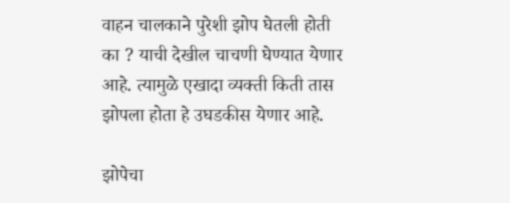वाहन चालकाने पुरेशी झोप घेतली होती का ? याची देखील चाचणी घेण्यात येणार आहे. त्यामुळे एखादा व्यक्ती किती तास झोपला होता हे उघडकीस येणार आहे.

झोपेचा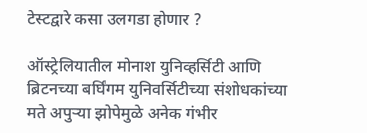टेस्टद्वारे कसा उलगडा होणार ?

ऑस्ट्रेलियातील मोनाश युनिव्हर्सिटी आणि ब्रिटनच्या बर्घिंगम युनिवर्सिटीच्या संशोधकांच्या मते अपुऱ्या झोपेमुळे अनेक गंभीर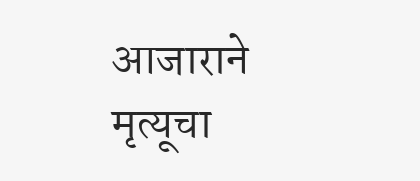आजाराने मृत्यूचा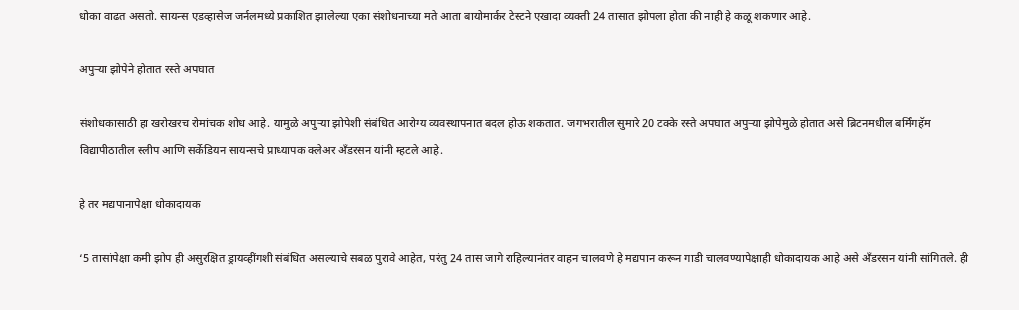धोका वाढत असतो. सायन्स एडव्हासेज जर्नलमध्ये प्रकाशित झालेल्या एका संशोधनाच्या मते आता बायोमार्कर टेस्टने एखादा व्यक्ती 24 तासात झोपला होता की नाही हे कळू शकणार आहे.

अपुऱ्या झोपेने होतात रस्ते अपघात

संशोधकासाठी हा खरोखरच रोमांचक शोध आहे. यामुळे अपुऱ्या झोपेशी संबंधित आरोग्य व्यवस्थापनात बदल होऊ शकतात. जगभरातील सुमारे 20 टक्के रस्ते अपघात अपुऱ्या झोपेमुळे होतात असे ब्रिटनमधील बर्मिंगहॅम विद्यापीठातील स्लीप आणि सर्केडियन सायन्सचे प्राध्यापक क्लेअर अँडरसन यांनी म्हटले आहे.

हे तर मद्यपानापेक्षा धोकादायक

‘5 तासांपेक्षा कमी झोप ही असुरक्षित ड्रायव्हींगशी संबंधित असल्याचे सबळ पुरावे आहेत, परंतु 24 तास जागे राहिल्यानंतर वाहन चालवणे हे मद्यपान करून गाडी चालवण्यापेक्षाही धोकादायक आहे असे अँडरसन यांनी सांगितले. ही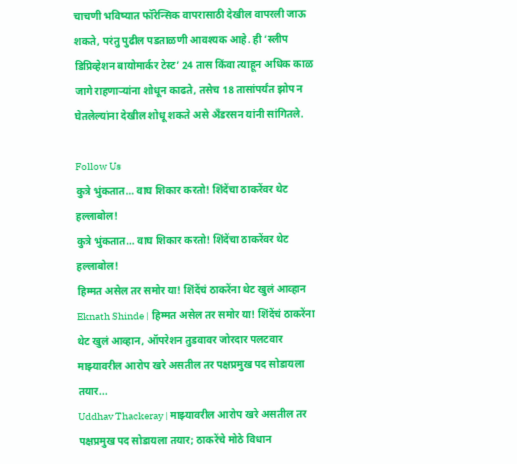चाचणी भविष्यात फॉरेन्सिक वापरासाठी देखील वापरली जाऊ शकते, परंतु पुढील पडताळणी आवश्यक आहे. ही ‘स्लीप डिप्रिव्हेशन बायोमार्कर टेस्ट’ 24 तास किंवा त्याहून अधिक काळ जागे राहणाऱ्यांना शोधून काढते, तसेच 18 तासांपर्यंत झोप न घेतलेल्यांना देखील शोधू शकते असे अँडरसन यांनी सांगितले.

Follow Us
कुत्रे भुंकतात… वाघ शिकार करतो! शिंदेंचा ठाकरेंवर थेट हल्लाबोल!
कुत्रे भुंकतात… वाघ शिकार करतो! शिंदेंचा ठाकरेंवर थेट हल्लाबोल!
हिम्मत असेल तर समोर या! शिंदेंचं ठाकरेंना थेट खुलं आव्हान
Eknath Shinde | हिम्मत असेल तर समोर या! शिंदेंचं ठाकरेंना थेट खुलं आव्हान, ऑपरेशन तुडवावर जोरदार पलटवार
माझ्यावरील आरोप खरे असतील तर पक्षप्रमुख पद सोडायला तयार...
Uddhav Thackeray | माझ्यावरील आरोप खरे असतील तर पक्षप्रमुख पद सोडायला तयार; ठाकरेंचे मोठे विधान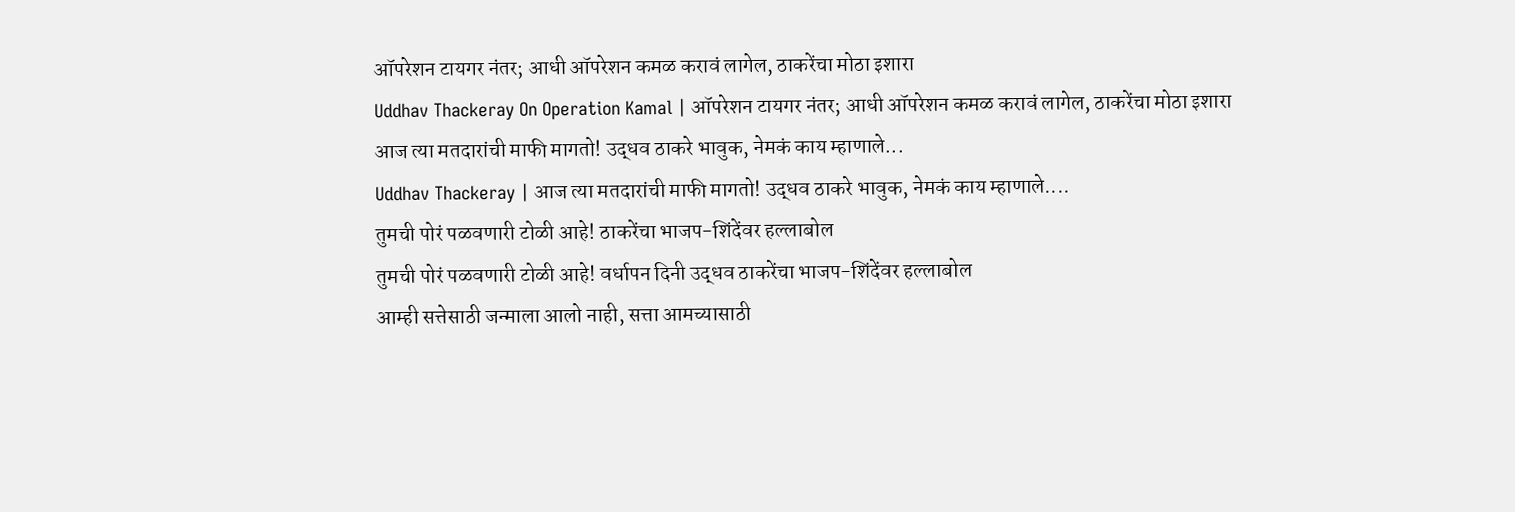ऑपरेशन टायगर नंतर; आधी ऑपरेशन कमळ करावं लागेल, ठाकरेंचा मोठा इशारा
Uddhav Thackeray On Operation Kamal | ऑपरेशन टायगर नंतर; आधी ऑपरेशन कमळ करावं लागेल, ठाकरेंचा मोठा इशारा
आज त्या मतदारांची माफी मागतो! उद्धव ठाकरे भावुक, नेमकं काय म्हाणाले...
Uddhav Thackeray | आज त्या मतदारांची माफी मागतो! उद्धव ठाकरे भावुक, नेमकं काय म्हाणाले....
तुमची पोरं पळवणारी टोळी आहे! ठाकरेंचा भाजप-शिंदेंवर हल्लाबोल
तुमची पोरं पळवणारी टोळी आहे! वर्धापन दिनी उद्धव ठाकरेंचा भाजप-शिंदेंवर हल्लाबोल
आम्ही सत्तेसाठी जन्माला आलो नाही, सत्ता आमच्यासाठी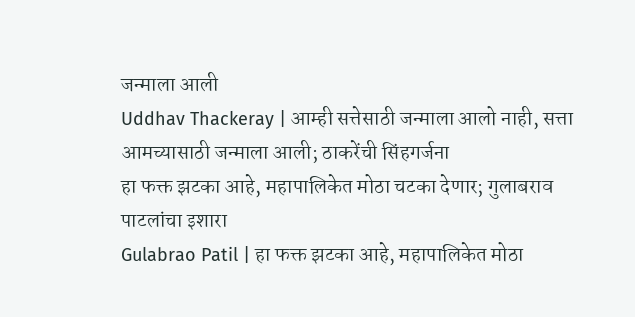जन्माला आली
Uddhav Thackeray | आम्ही सत्तेसाठी जन्माला आलो नाही, सत्ता आमच्यासाठी जन्माला आली; ठाकरेंची सिंहगर्जना
हा फक्त झटका आहे, महापालिकेत मोठा चटका देणार; गुलाबराव पाटलांचा इशारा
Gulabrao Patil | हा फक्त झटका आहे, महापालिकेत मोठा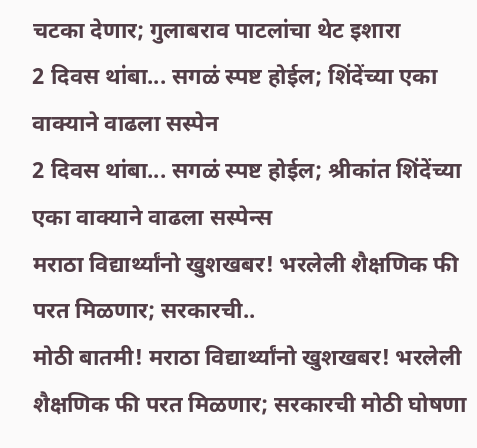चटका देणार; गुलाबराव पाटलांचा थेट इशारा
2 दिवस थांबा... सगळं स्पष्ट होईल; शिंदेंच्या एका वाक्याने वाढला सस्पेन
2 दिवस थांबा... सगळं स्पष्ट होईल; श्रीकांत शिंदेंच्या एका वाक्याने वाढला सस्पेन्स
मराठा विद्यार्थ्यांनो खुशखबर! भरलेली शैक्षणिक फी परत मिळणार; सरकारची..
मोठी बातमी! मराठा विद्यार्थ्यांनो खुशखबर! भरलेली शैक्षणिक फी परत मिळणार; सरकारची मोठी घोषणा